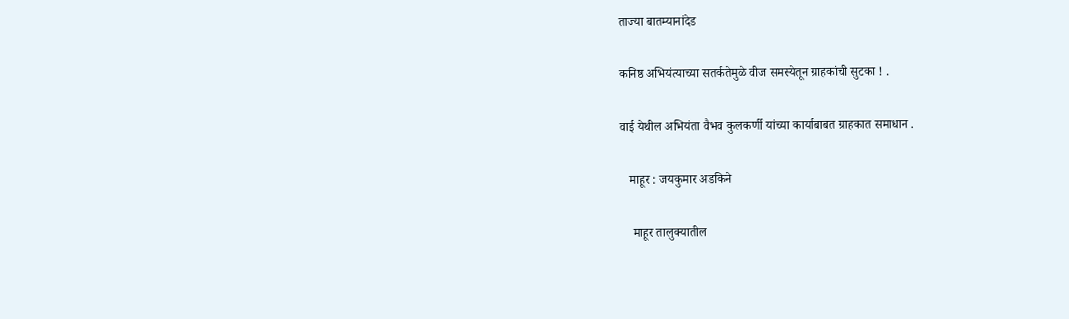ताज्या बातम्यानांदेड

कनिष्ठ अभियंत्याच्या सतर्कतेमुळे वीज समस्येतून ग्राहकांची सुटका ! .

वाई येथील अभियंता वैभव कुलकर्णी यांच्या कार्याबाबत ग्राहकात समाधान .

   माहूर : जयकुमार अडकिने

    माहूर तालुक्यातील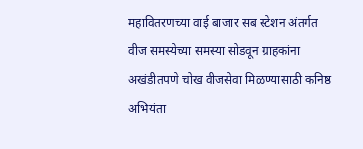महावितरणच्या वाई बाजार सब स्टेशन अंतर्गत वीज समस्येच्या समस्या सोडवून ग्राहकांना अखंडीतपणे चोख वीजसेवा मिळण्यासाठी कनिष्ठ अभियंता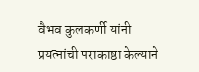वैभव कुलकर्णी यांनी प्रयत्नांची पराकाष्ठा केल्याने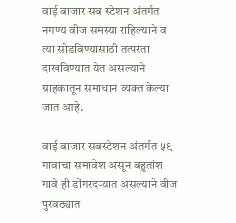वाई बाजार सब स्टेशन अंतर्गत नगण्य वीज समस्या राहिल्याने व त्या सोडविण्यासाठी तत्परता दाखविण्यात येत असल्याने ग्राहकातून समाधान व्यक्त केल्या जात आहे.

वाई बाजार सबस्टेशन अंतर्गत ५९ गावाचा समावेश असून बहुतांश गावे ही डोंगरदऱ्यात असल्याने वीज पुरवठ्यात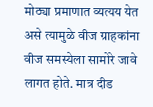मोठ्या प्रमाणात व्यत्यय येत असे त्यामुळे वीज ग्राहकांना वीज समस्येला सामोरे जावे लागत होते. मात्र दीड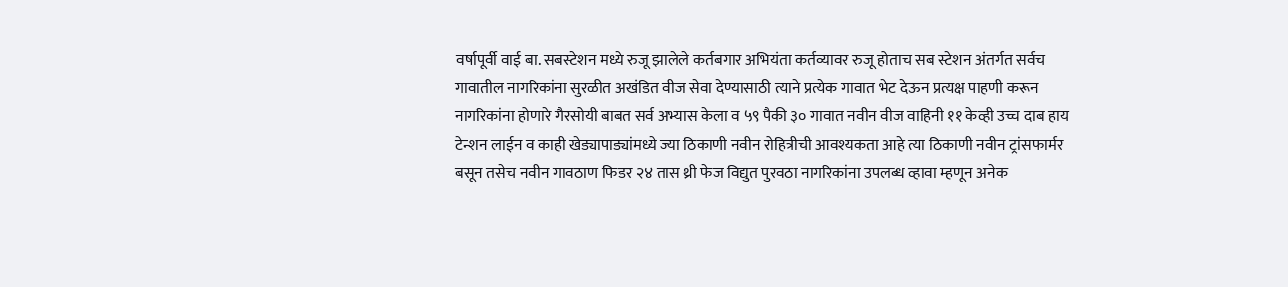वर्षापूर्वी वाई बा. सबस्टेशन मध्ये रुजू झालेले कर्तबगार अभियंता कर्तव्यावर रुजू होताच सब स्टेशन अंतर्गत सर्वच गावातील नागरिकांना सुरळीत अखंडित वीज सेवा देण्यासाठी त्याने प्रत्येक गावात भेट देऊन प्रत्यक्ष पाहणी करून नागरिकांना होणारे गैरसोयी बाबत सर्व अभ्यास केला व ५९ पैकी ३० गावात नवीन वीज वाहिनी ११ केव्ही उच्च दाब हाय टेन्शन लाईन व काही खेड्यापाड्यांमध्ये ज्या ठिकाणी नवीन रोहित्रीची आवश्यकता आहे त्या ठिकाणी नवीन ट्रांसफार्मर बसून तसेच नवीन गावठाण फिडर २४ तास थ्री फेज विद्युत पुरवठा नागरिकांना उपलब्ध व्हावा म्हणून अनेक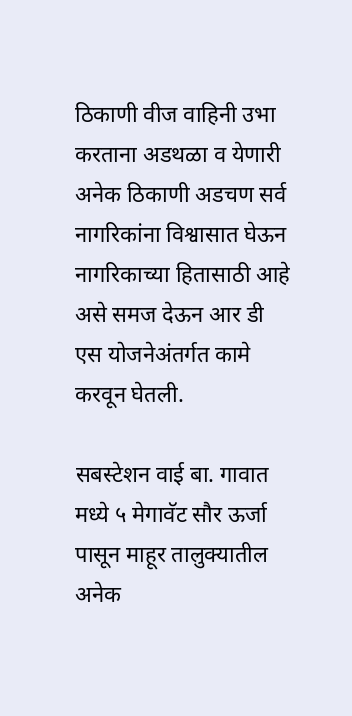ठिकाणी वीज वाहिनी उभा करताना अडथळा व येणारी अनेक ठिकाणी अडचण सर्व नागरिकांना विश्वासात घेऊन नागरिकाच्या हितासाठी आहे असे समज देऊन आर डी एस योजनेअंतर्गत कामे करवून घेतली.

सबस्टेशन वाई बा. गावात मध्ये ५ मेगावॅट सौर ऊर्जा पासून माहूर तालुक्यातील अनेक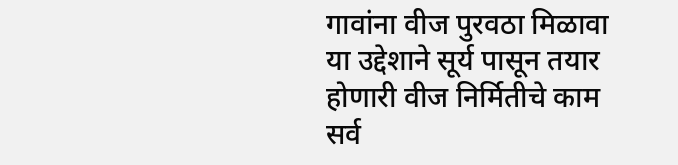गावांना वीज पुरवठा मिळावा या उद्देशाने सूर्य पासून तयार होणारी वीज निर्मितीचे काम सर्व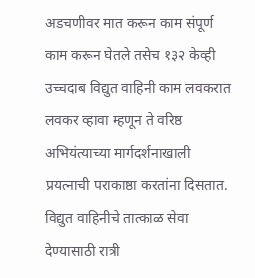अडचणीवर मात करून काम संपूर्ण काम करून घेतले तसेच १३२ केव्ही उच्चदाब विद्युत वाहिनी काम लवकरात लवकर व्हावा म्हणून ते वरिष्ठ अभियंत्याच्या मार्गदर्शनाखाली प्रयत्नाची पराकाष्ठा करतांना दिसतात. विद्युत वाहिनीचे तात्काळ सेवा देण्यासाठी रात्री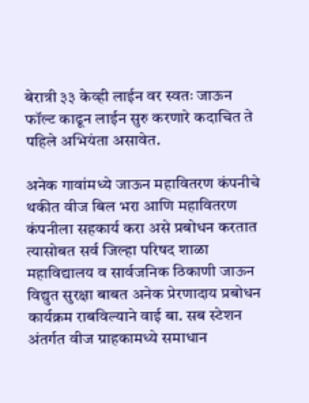बेरात्री ३३ केव्ही लाईन वर स्वतः जाऊन फॉल्ट काढून लाईन सुरु करणारे कदाचित ते पहिले अभियंता असावेत.

अनेक गावांमध्ये जाऊन महावितरण कंपनीचे थकीत वीज बिल भरा आणि महावितरण कंपनीला सहकार्य करा असे प्रबोधन करतात त्यासोबत सर्व जिल्हा परिषद शाळा महाविद्यालय व सार्वजनिक ठिकाणी जाऊन विद्युत सुरक्षा बाबत अनेक प्रेरणादाय प्रबोधन कार्यक्रम राबविल्याने वाई बा. सब स्टेशन अंतर्गत वीज ग्राहकामध्ये समाधान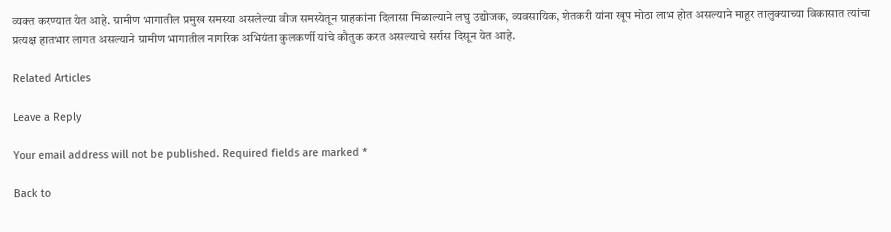व्यक्त करण्यात येत आहे. ग्रामीण भागातील प्रमुख समस्या असलेल्या वीज समस्येतून ग्राहकांना दिलासा मिळाल्याने लघु उद्योजक, व्यवसायिक, शेतकरी यांना खूप मोठा लाभ होत असल्याने माहूर तालुक्याच्या विकासात त्यांचा प्रत्यक्ष हातभार लागत असल्याने ग्रामीण भागातील नागरिक अभियंता कुलकर्णी यांचे कौतुक करत असल्याचे सर्रास दिसून येत आहे.

Related Articles

Leave a Reply

Your email address will not be published. Required fields are marked *

Back to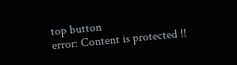top button
error: Content is protected !!